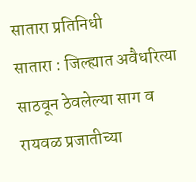सातारा प्रतिनिधी
सातारा : जिल्ह्यात अवैधरित्या साठवून ठेवलेल्या साग व रायवळ प्रजातीच्या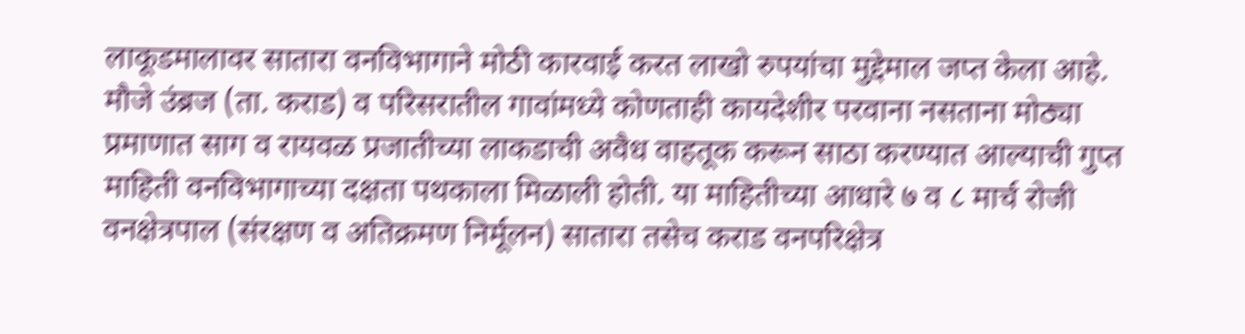लाकूडमालावर सातारा वनविभागाने मोठी कारवाई करत लाखो रुपयांचा मुद्देमाल जप्त केला आहे.
मौजे उंब्रज (ता. कराड) व परिसरातील गावांमध्ये कोणताही कायदेशीर परवाना नसताना मोठ्या प्रमाणात साग व रायवळ प्रजातीच्या लाकडाची अवैध वाहतूक करून साठा करण्यात आल्याची गुप्त माहिती वनविभागाच्या दक्षता पथकाला मिळाली होती. या माहितीच्या आधारे ७ व ८ मार्च रोजी वनक्षेत्रपाल (संरक्षण व अतिक्रमण निर्मूलन) सातारा तसेच कराड वनपरिक्षेत्र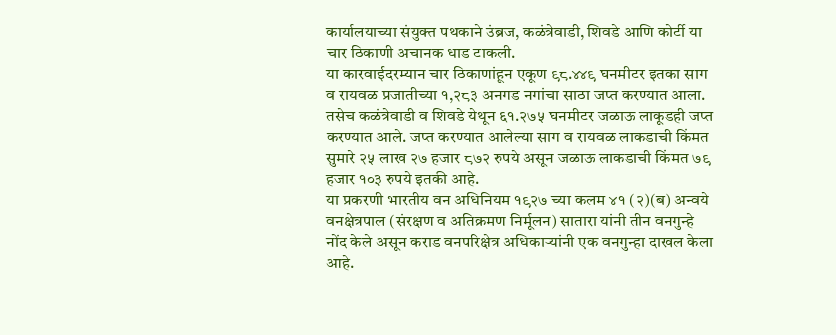कार्यालयाच्या संयुक्त पथकाने उंब्रज, कळंत्रेवाडी, शिवडे आणि कोर्टी या चार ठिकाणी अचानक धाड टाकली.
या कारवाईदरम्यान चार ठिकाणांहून एकूण ९८.४४९ घनमीटर इतका साग व रायवळ प्रजातीच्या १,२८३ अनगड नगांचा साठा जप्त करण्यात आला. तसेच कळंत्रेवाडी व शिवडे येथून ६१.२७५ घनमीटर जळाऊ लाकूडही जप्त करण्यात आले. जप्त करण्यात आलेल्या साग व रायवळ लाकडाची किंमत सुमारे २५ लाख २७ हजार ८७२ रुपये असून जळाऊ लाकडाची किंमत ७९ हजार १०३ रुपये इतकी आहे.
या प्रकरणी भारतीय वन अधिनियम १९२७ च्या कलम ४१ (२)(ब) अन्वये वनक्षेत्रपाल (संरक्षण व अतिक्रमण निर्मूलन) सातारा यांनी तीन वनगुन्हे नोंद केले असून कराड वनपरिक्षेत्र अधिकाऱ्यांनी एक वनगुन्हा दाखल केला आहे.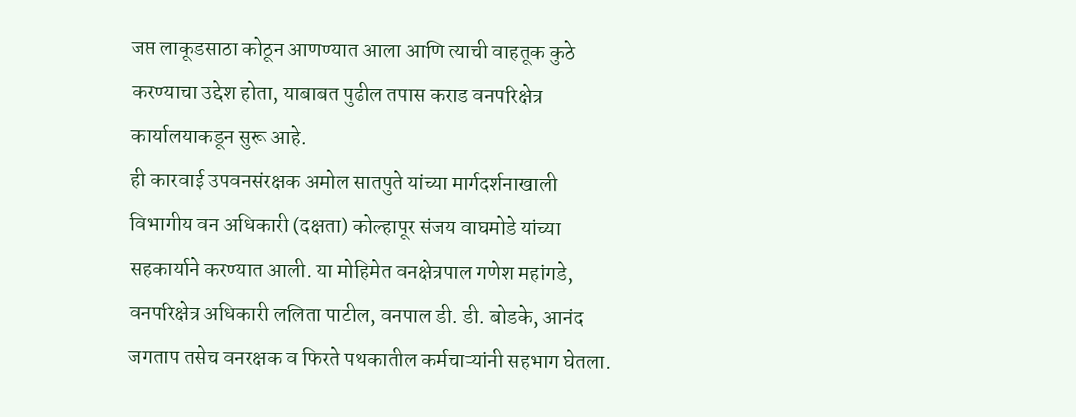जप्त लाकूडसाठा कोठून आणण्यात आला आणि त्याची वाहतूक कुठे करण्याचा उद्देश होता, याबाबत पुढील तपास कराड वनपरिक्षेत्र कार्यालयाकडून सुरू आहे.
ही कारवाई उपवनसंरक्षक अमोल सातपुते यांच्या मार्गदर्शनाखाली विभागीय वन अधिकारी (दक्षता) कोल्हापूर संजय वाघमोडे यांच्या सहकार्याने करण्यात आली. या मोहिमेत वनक्षेत्रपाल गणेश महांगडे, वनपरिक्षेत्र अधिकारी ललिता पाटील, वनपाल डी. डी. बोडके, आनंद जगताप तसेच वनरक्षक व फिरते पथकातील कर्मचाऱ्यांनी सहभाग घेतला.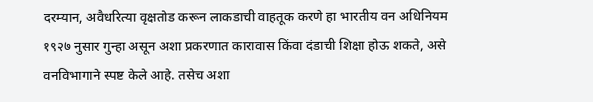दरम्यान, अवैधरित्या वृक्षतोड करून लाकडाची वाहतूक करणे हा भारतीय वन अधिनियम १९२७ नुसार गुन्हा असून अशा प्रकरणात कारावास किंवा दंडाची शिक्षा होऊ शकते, असे वनविभागाने स्पष्ट केले आहे. तसेच अशा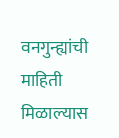वनगुन्ह्यांची माहिती मिळाल्यास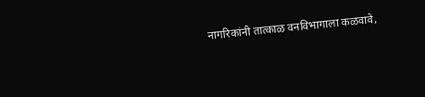नागरिकांनी तात्काळ वनविभागाला कळवावे,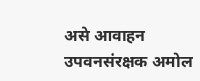असे आवाहन उपवनसंरक्षक अमोल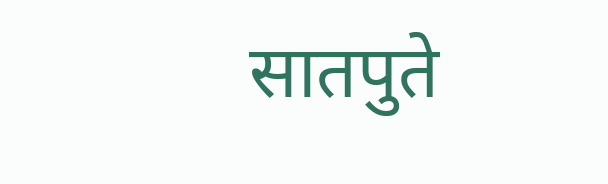सातपुते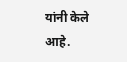यांनी केले आहे.